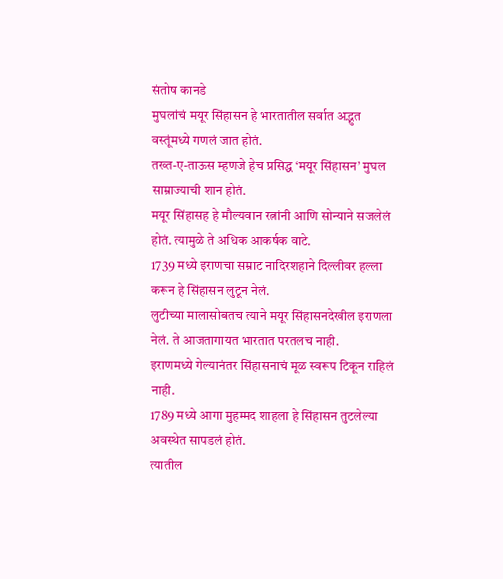संतोष कानडे
मुघलांचं मयूर सिंहासन हे भारतातील सर्वात अद्भुत वस्तूंमध्ये गणलं जात होतं.
तख्त-ए-ताऊस म्हणजे हेच प्रसिद्ध ‘मयूर सिंहासन’ मुघल साम्राज्याची शान होतं.
मयूर सिंहासह हे मौल्यवान रत्नांनी आणि सोन्याने सजलेलं होतं. त्यामुळे ते अधिक आकर्षक वाटे.
1739 मध्ये इराणचा सम्राट नादिरशहाने दिल्लीवर हल्ला करून हे सिंहासन लुटून नेलं.
लुटीच्या मालासोबतच त्याने मयूर सिंहासनदेखील इराणला नेलं. ते आजतागायत भारतात परतलच नाही.
इराणमध्ये गेल्यानंतर सिंहासनाचं मूळ स्वरूप टिकून राहिलं नाही.
1789 मध्ये आगा मुहम्मद शाहला हे सिंहासन तुटलेल्या अवस्थेत सापडलं होतं.
त्यातील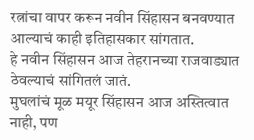रत्नांचा वापर करून नवीन सिंहासन बनवण्यात आल्याचं काही इतिहासकार सांगतात.
हे नवीन सिंहासन आज तेहरानच्या राजवाड्यात ठेवल्याचं सांगितलं जातं.
मुघलांचं मूळ मयूर सिंहासन आज अस्तित्वात नाही, पण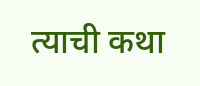त्याची कथा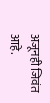अजूनही जिवंत आहे.